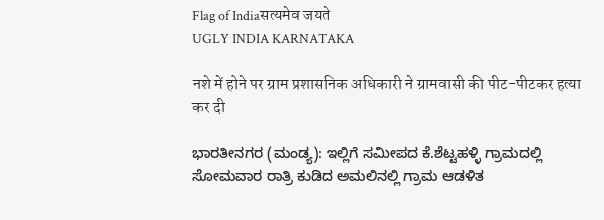Flag of Indiaसत्यमेव जयते
UGLY INDIA KARNATAKA

नशे में होने पर ग्राम प्रशासनिक अधिकारी ने ग्रामवासी की पीट-पीटकर हत्या कर दी

ಭಾರತೀನಗರ (ಮಂಡ್ಯ): ಇಲ್ಲಿಗೆ ಸಮೀಪದ ಕೆ.ಶೆಟ್ಟಹಳ್ಳಿ ಗ್ರಾಮದಲ್ಲಿ ಸೋಮವಾರ ರಾತ್ರಿ ಕುಡಿದ ಅಮಲಿನಲ್ಲಿ ಗ್ರಾಮ ಆಡಳಿತ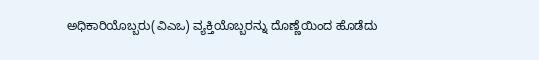ಅಧಿಕಾರಿಯೊಬ್ಬರು(ವಿಎಒ) ವ್ಯಕ್ತಿಯೊಬ್ಬರನ್ನು ದೊಣ್ಣೆಯಿಂದ ಹೊಡೆದು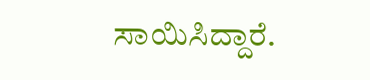ಸಾಯಿಸಿದ್ದಾರೆ.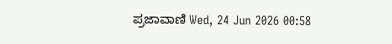ಪ್ರಜಾವಾಣಿ Wed, 24 Jun 2026 00:58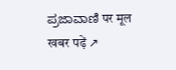ಪ್ರಜಾವಾಣಿ पर मूल खबर पढ़ें ↗